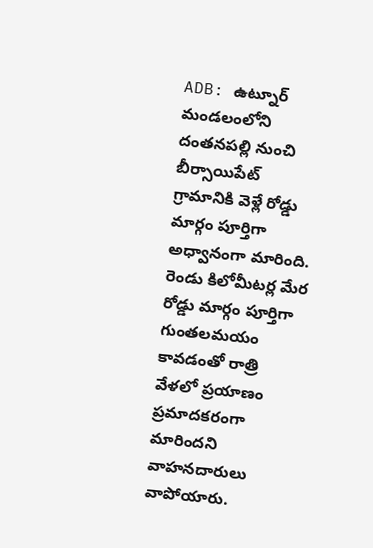ADB: ఉట్నూర్ మండలంలోని దంతనపల్లి నుంచి బీర్సాయిపేట్ గ్రామానికి వెళ్లే రోడ్డు మార్గం పూర్తిగా అధ్వానంగా మారింది. రెండు కిలోమీటర్ల మేర రోడ్డు మార్గం పూర్తిగా గుంతలమయం కావడంతో రాత్రి వేళలో ప్రయాణం ప్రమాదకరంగా మారిందని వాహనదారులు వాపోయారు.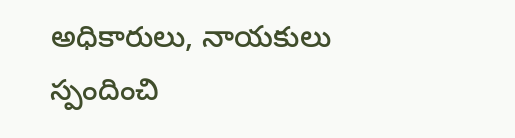అధికారులు, నాయకులు స్పందించి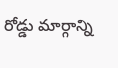రోడ్డు మార్గాన్ని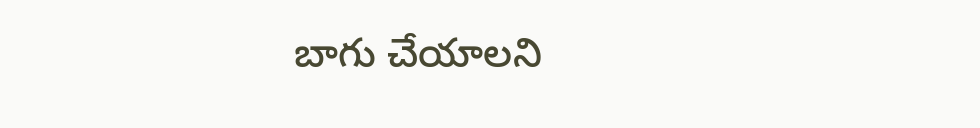బాగు చేయాలని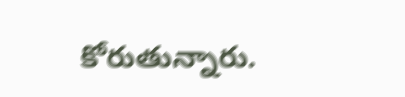కోరుతున్నారు.